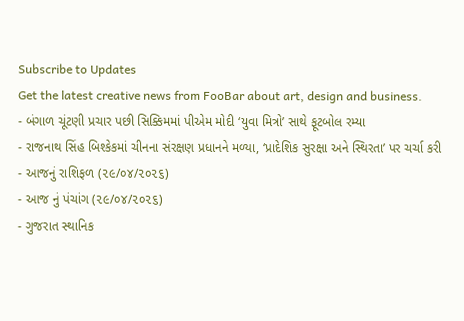Subscribe to Updates
Get the latest creative news from FooBar about art, design and business.
- બંગાળ ચૂંટણી પ્રચાર પછી સિક્કિમમાં પીએમ મોદી ‘યુવા મિત્રો’ સાથે ફૂટબોલ રમ્યા
- રાજનાથ સિંહ બિશ્કેકમાં ચીનના સંરક્ષણ પ્રધાનને મળ્યા, ‘પ્રાદેશિક સુરક્ષા અને સ્થિરતા’ પર ચર્ચા કરી
- આજનું રાશિફળ (૨૯/૦૪/૨૦૨૬)
- આજ નું પંચાંગ (૨૯/૦૪/૨૦૨૬)
- ગુજરાત સ્થાનિક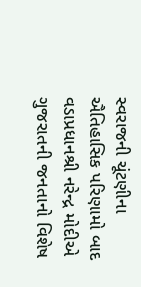સ્વરાજની ચૂંટણીના ઐતિહાસિક પરિણામો બાદ વડાપ્રધાનશ્રી નરેન્દ્ર મોદીએ ગુજરાતની જનતાનો વિશેષ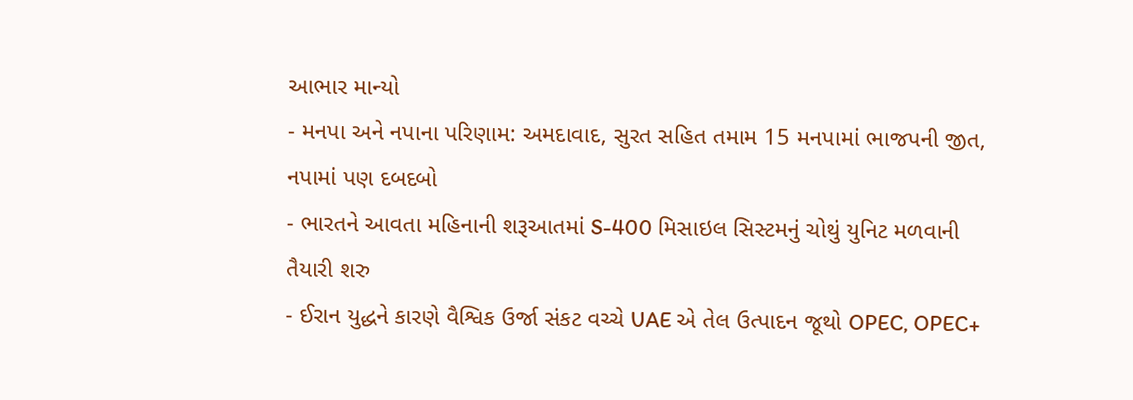આભાર માન્યો
- મનપા અને નપાના પરિણામ: અમદાવાદ, સુરત સહિત તમામ 15 મનપામાં ભાજપની જીત, નપામાં પણ દબદબો
- ભારતને આવતા મહિનાની શરૂઆતમાં S-400 મિસાઇલ સિસ્ટમનું ચોથું યુનિટ મળવાની તૈયારી શરુ
- ઈરાન યુદ્ધને કારણે વૈશ્વિક ઉર્જા સંકટ વચ્ચે UAE એ તેલ ઉત્પાદન જૂથો OPEC, OPEC+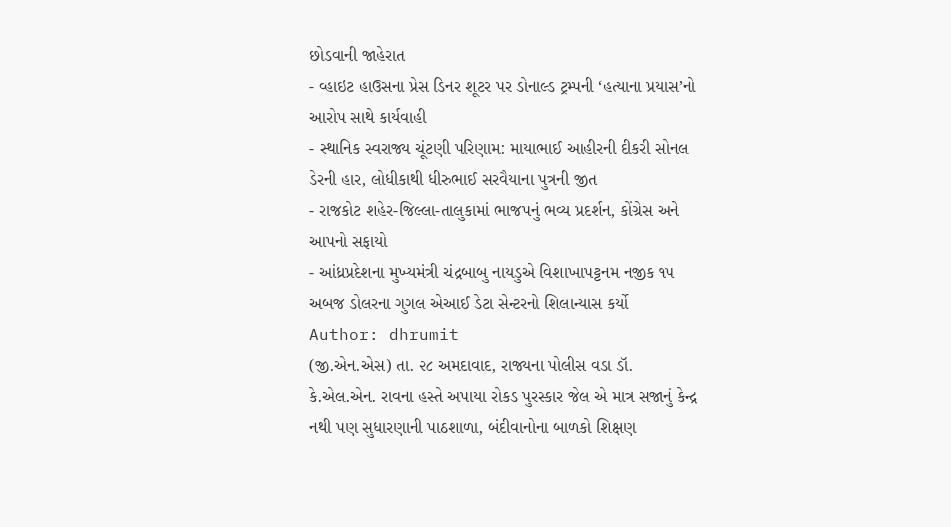છોડવાની જાહેરાત
- વ્હાઇટ હાઉસના પ્રેસ ડિનર શૂટર પર ડોનાલ્ડ ટ્રમ્પની ‘હત્યાના પ્રયાસ’નો આરોપ સાથે કાર્યવાહી
- સ્થાનિક સ્વરાજ્ય ચૂંટણી પરિણામ: માયાભાઈ આહીરની દીકરી સોનલ ડેરની હાર, લોધીકાથી ધીરુભાઈ સરવૈયાના પુત્રની જીત
- રાજકોટ શહેર-જિલ્લા-તાલુકામાં ભાજપનું ભવ્ય પ્રદર્શન, કોંગ્રેસ અને આપનો સફાયો
- આંધ્રપ્રદેશના મુખ્યમંત્રી ચંદ્રબાબુ નાયડુએ વિશાખાપટ્ટનમ નજીક ૧૫ અબજ ડોલરના ગુગલ એઆઈ ડેટા સેન્ટરનો શિલાન્યાસ કર્યો
Author: dhrumit
(જી.એન.એસ) તા. ૨૮ અમદાવાદ, રાજ્યના પોલીસ વડા ડૉ. કે.એલ.એન. રાવના હસ્તે અપાયા રોકડ પુરસ્કાર જેલ એ માત્ર સજાનું કેન્દ્ર નથી પણ સુધારણાની પાઠશાળા, બંદીવાનોના બાળકો શિક્ષણ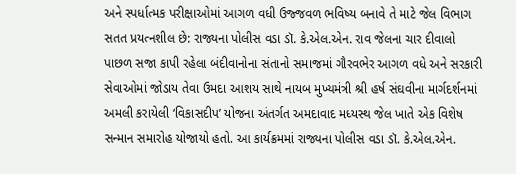અને સ્પર્ધાત્મક પરીક્ષાઓમાં આગળ વધી ઉજ્જવળ ભવિષ્ય બનાવે તે માટે જેલ વિભાગ સતત પ્રયત્નશીલ છે: રાજ્યના પોલીસ વડા ડૉ. કે.એલ.એન. રાવ જેલના ચાર દીવાલો પાછળ સજા કાપી રહેલા બંદીવાનોના સંતાનો સમાજમાં ગૌરવભેર આગળ વધે અને સરકારી સેવાઓમાં જોડાય તેવા ઉમદા આશય સાથે નાયબ મુખ્યમંત્રી શ્રી હર્ષ સંઘવીના માર્ગદર્શનમાં અમલી કરાયેલી ‘વિકાસદીપ’ યોજના અંતર્ગત અમદાવાદ મધ્યસ્થ જેલ ખાતે એક વિશેષ સન્માન સમારોહ યોજાયો હતો. આ કાર્યક્રમમાં રાજ્યના પોલીસ વડા ડૉ. કે.એલ.એન.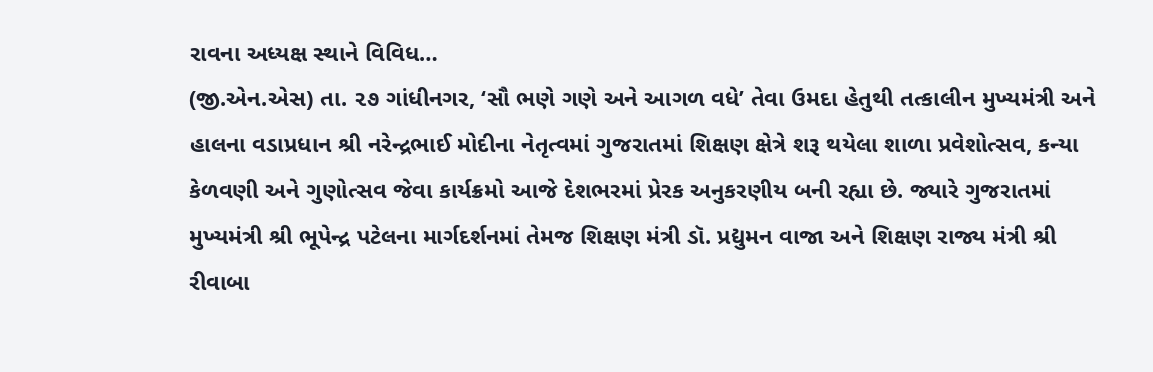રાવના અધ્યક્ષ સ્થાને વિવિધ…
(જી.એન.એસ) તા. ૨૭ ગાંધીનગર, ‘સૌ ભણે ગણે અને આગળ વધે’ તેવા ઉમદા હેતુથી તત્કાલીન મુખ્યમંત્રી અને હાલના વડાપ્રધાન શ્રી નરેન્દ્રભાઈ મોદીના નેતૃત્વમાં ગુજરાતમાં શિક્ષણ ક્ષેત્રે શરૂ થયેલા શાળા પ્રવેશોત્સવ, કન્યા કેળવણી અને ગુણોત્સવ જેવા કાર્યક્રમો આજે દેશભરમાં પ્રેરક અનુકરણીય બની રહ્યા છે. જ્યારે ગુજરાતમાં મુખ્યમંત્રી શ્રી ભૂપેન્દ્ર પટેલના માર્ગદર્શનમાં તેમજ શિક્ષણ મંત્રી ડૉ. પ્રદ્યુમન વાજા અને શિક્ષણ રાજ્ય મંત્રી શ્રી રીવાબા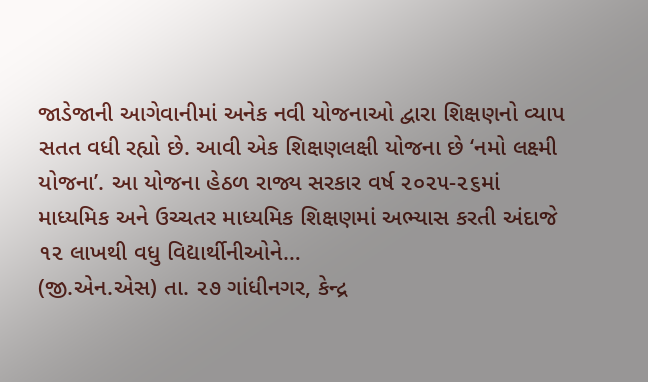જાડેજાની આગેવાનીમાં અનેક નવી યોજનાઓ દ્વારા શિક્ષણનો વ્યાપ સતત વધી રહ્યો છે. આવી એક શિક્ષણલક્ષી યોજના છે ‘નમો લક્ષ્મી યોજના’. આ યોજના હેઠળ રાજ્ય સરકાર વર્ષ ૨૦૨૫-૨૬માં માધ્યમિક અને ઉચ્ચતર માધ્યમિક શિક્ષણમાં અભ્યાસ કરતી અંદાજે ૧૨ લાખથી વધુ વિદ્યાર્થીનીઓને…
(જી.એન.એસ) તા. ૨૭ ગાંધીનગર, કેન્દ્ર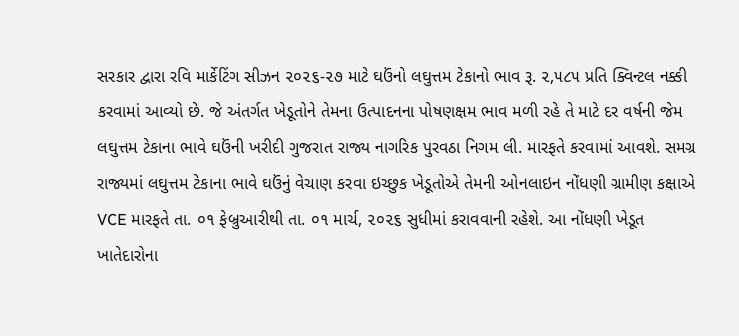સરકાર દ્વારા રવિ માર્કેટિંગ સીઝન ૨૦૨૬-૨૭ માટે ઘઉંનો લઘુત્તમ ટેકાનો ભાવ રૂ. ૨,૫૮૫ પ્રતિ ક્વિન્ટલ નક્કી કરવામાં આવ્યો છે. જે અંતર્ગત ખેડૂતોને તેમના ઉત્પાદનના પોષણક્ષમ ભાવ મળી રહે તે માટે દર વર્ષની જેમ લઘુત્તમ ટેકાના ભાવે ઘઉંની ખરીદી ગુજરાત રાજ્ય નાગરિક પુરવઠા નિગમ લી. મારફતે કરવામાં આવશે. સમગ્ર રાજ્યમાં લઘુત્તમ ટેકાના ભાવે ઘઉંનું વેચાણ કરવા ઇચ્છુક ખેડૂતોએ તેમની ઓનલાઇન નોંધણી ગ્રામીણ કક્ષાએ VCE મારફતે તા. ૦૧ ફેબ્રુઆરીથી તા. ૦૧ માર્ચ, ૨૦૨૬ સુધીમાં કરાવવાની રહેશે. આ નોંધણી ખેડૂત ખાતેદારોના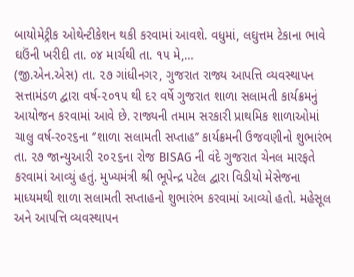બાયોમેટ્રીક ઓથેન્ટીકેશન થકી કરવામાં આવશે. વધુમાં, લઘુત્તમ ટેકાના ભાવે ઘઉંની ખરીદી તા. ૦૪ માર્ચથી તા. ૧૫ મે,…
(જી.એન.એસ) તા. ૨૭ ગાંધીનગર, ગુજરાત રાજ્ય આપત્તિ વ્યવસ્થાપન સત્તામંડળ દ્વારા વર્ષ-૨૦૧૫ થી દર વર્ષે ગુજરાત શાળા સલામતી કાર્યક્રમનું આયોજન કરવામાં આવે છે. રાજ્યની તમામ સરકારી પ્રાથમિક શાળાઓમાં ચાલુ વર્ષ-ર૦ર૬ના ‘’શાળા સલામતી સપ્તાહ’’ કાર્યક્રમની ઉજવણીનો શુભારંભ તા. ૨૭ જાન્યુઆરી ૨૦૨૬ના રોજ BISAG ની વંદે ગુજરાત ચેનલ મારફતે કરવામાં આવ્યું હતું. મુખ્યમંત્રી શ્રી ભૂપેન્દ્ર પટેલ દ્વારા વિડીયો મેસેજના માધ્યમથી શાળા સલામતી સપ્તાહનો શુભારંભ કરવામાં આવ્યો હતો. મહેસૂલ અને આપત્તિ વ્યવસ્થાપન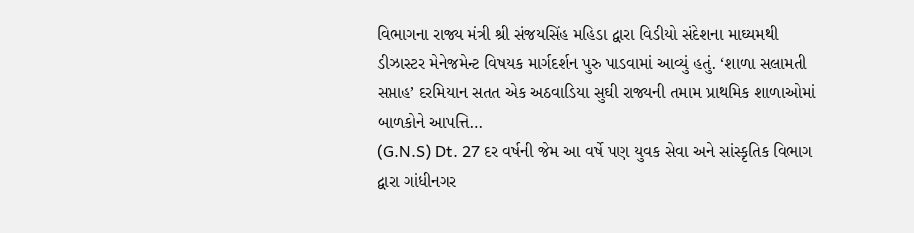વિભાગના રાજ્ય મંત્રી શ્રી સંજયસિંહ મહિડા દ્વારા વિડીયો સંદેશના માઘ્યમથી ડીઝાસ્ટર મેનેજમેન્ટ વિષયક માર્ગદર્શન પુરુ પાડવામાં આવ્યું હતું. ‘શાળા સલામતી સપ્તાહ’ દરમિયાન સતત એક અઠવાડિયા સુઘી રાજ્યની તમામ પ્રાથમિક શાળાઓમાં બાળકોને આપત્તિ…
(G.N.S) Dt. 27 દર વર્ષની જેમ આ વર્ષે પણ યુવક સેવા અને સાંસ્કૃતિક વિભાગ દ્વારા ગાંધીનગર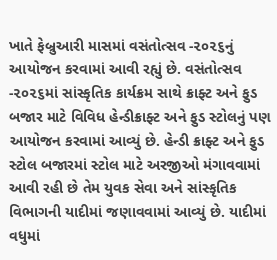ખાતે ફેબ્રુઆરી માસમાં વસંતોત્સવ -૨૦૨૬નું આયોજન કરવામાં આવી રહ્યું છે. વસંતોત્સવ -૨૦૨૬માં સાંસ્કૃતિક કાર્યક્રમ સાથે ક્રાફ્ટ અને ફુડ બજાર માટે વિવિધ હેન્ડીક્રાફ્ટ અને ફુડ સ્ટોલનું પણ આયોજન કરવામાં આવ્યું છે. હેન્ડી ક્રાફ્ટ અને ફુડ સ્ટોલ બજારમાં સ્ટોલ માટે અરજીઓ મંગાવવામાં આવી રહી છે તેમ યુવક સેવા અને સાંસ્કૃતિક વિભાગની યાદીમાં જણાવવામાં આવ્યું છે. યાદીમાં વધુમાં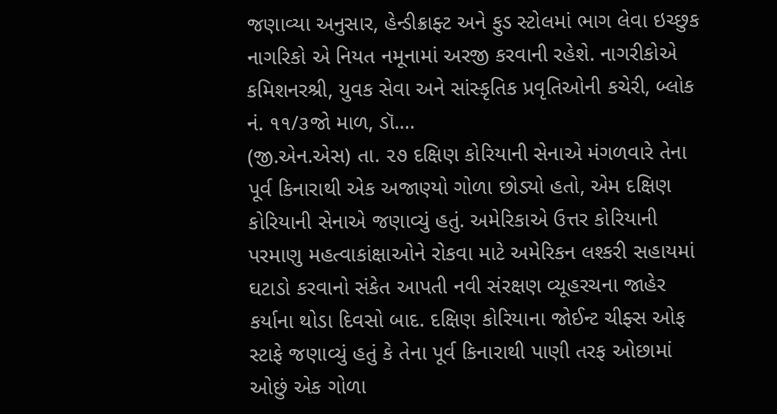જણાવ્યા અનુસાર, હેન્ડીક્રાફ્ટ અને ફુડ સ્ટોલમાં ભાગ લેવા ઇચ્છુક નાગરિકો એ નિયત નમૂનામાં અરજી કરવાની રહેશે. નાગરીકોએ કમિશનરશ્રી, યુવક સેવા અને સાંસ્કૃતિક પ્રવૃતિઓની કચેરી, બ્લોક નં. ૧૧/૩જો માળ, ડૉ.…
(જી.એન.એસ) તા. ૨૭ દક્ષિણ કોરિયાની સેનાએ મંગળવારે તેના પૂર્વ કિનારાથી એક અજાણ્યો ગોળા છોડ્યો હતો, એમ દક્ષિણ કોરિયાની સેનાએ જણાવ્યું હતું. અમેરિકાએ ઉત્તર કોરિયાની પરમાણુ મહત્વાકાંક્ષાઓને રોકવા માટે અમેરિકન લશ્કરી સહાયમાં ઘટાડો કરવાનો સંકેત આપતી નવી સંરક્ષણ વ્યૂહરચના જાહેર કર્યાના થોડા દિવસો બાદ. દક્ષિણ કોરિયાના જોઈન્ટ ચીફ્સ ઓફ સ્ટાફે જણાવ્યું હતું કે તેના પૂર્વ કિનારાથી પાણી તરફ ઓછામાં ઓછું એક ગોળા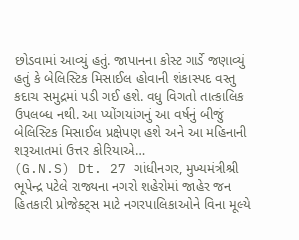છોડવામાં આવ્યું હતું. જાપાનના કોસ્ટ ગાર્ડે જણાવ્યું હતું કે બેલિસ્ટિક મિસાઈલ હોવાની શંકાસ્પદ વસ્તુ કદાચ સમુદ્રમાં પડી ગઈ હશે. વધુ વિગતો તાત્કાલિક ઉપલબ્ધ નથી. આ પ્યોંગયાંગનું આ વર્ષનું બીજું બેલિસ્ટિક મિસાઈલ પ્રક્ષેપણ હશે અને આ મહિનાની શરૂઆતમાં ઉત્તર કોરિયાએ…
(G.N.S) Dt. 27 ગાંધીનગર, મુખ્યમંત્રીશ્રી ભૂપેન્દ્ર પટેલે રાજ્યના નગરો શહેરોમાં જાહેર જન હિતકારી પ્રોજેક્ટ્સ માટે નગરપાલિકાઓને વિના મૂલ્યે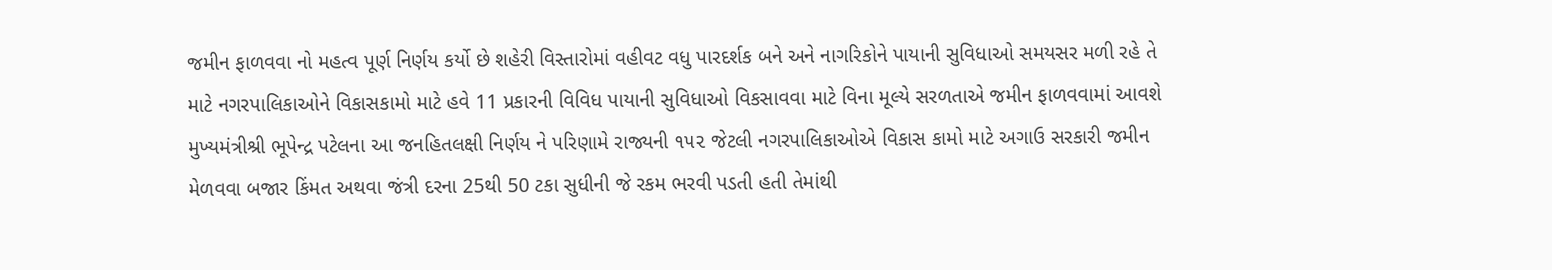જમીન ફાળવવા નો મહત્વ પૂર્ણ નિર્ણય કર્યો છે શહેરી વિસ્તારોમાં વહીવટ વધુ પારદર્શક બને અને નાગરિકોને પાયાની સુવિધાઓ સમયસર મળી રહે તે માટે નગરપાલિકાઓને વિકાસકામો માટે હવે 11 પ્રકારની વિવિધ પાયાની સુવિધાઓ વિકસાવવા માટે વિના મૂલ્યે સરળતાએ જમીન ફાળવવામાં આવશે મુખ્યમંત્રીશ્રી ભૂપેન્દ્ર પટેલના આ જનહિતલક્ષી નિર્ણય ને પરિણામે રાજ્યની ૧૫૨ જેટલી નગરપાલિકાઓએ વિકાસ કામો માટે અગાઉ સરકારી જમીન મેળવવા બજાર કિંમત અથવા જંત્રી દરના 25થી 50 ટકા સુધીની જે રકમ ભરવી પડતી હતી તેમાંથી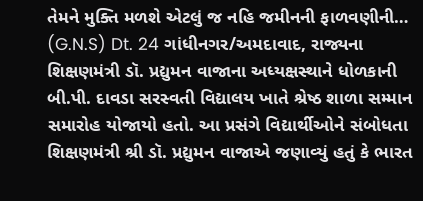તેમને મુક્તિ મળશે એટલું જ નહિ જમીનની ફાળવણીની…
(G.N.S) Dt. 24 ગાંધીનગર/અમદાવાદ, રાજ્યના શિક્ષણમંત્રી ડૉ. પ્રદ્યુમન વાજાના અધ્યક્ષસ્થાને ધોળકાની બી.પી. દાવડા સરસ્વતી વિદ્યાલય ખાતે શ્રેષ્ઠ શાળા સમ્માન સમારોહ યોજાયો હતો. આ પ્રસંગે વિદ્યાર્થીઓને સંબોધતા શિક્ષણમંત્રી શ્રી ડૉ. પ્રદ્યુમન વાજાએ જણાવ્યું હતું કે ભારત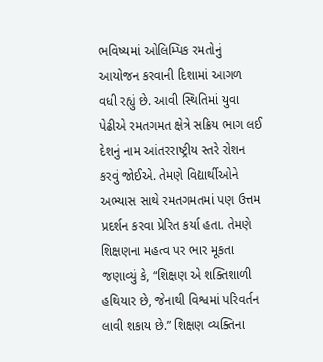ભવિષ્યમાં ઓલિમ્પિક રમતોનું આયોજન કરવાની દિશામાં આગળ વધી રહ્યું છે. આવી સ્થિતિમાં યુવા પેઢીએ રમતગમત ક્ષેત્રે સક્રિય ભાગ લઈ દેશનું નામ આંતરરાષ્ટ્રીય સ્તરે રોશન કરવું જોઈએ. તેમણે વિદ્યાર્થીઓને અભ્યાસ સાથે રમતગમતમાં પણ ઉત્તમ પ્રદર્શન કરવા પ્રેરિત કર્યા હતા. તેમણે શિક્ષણના મહત્વ પર ભાર મૂકતા જણાવ્યું કે, “શિક્ષણ એ શક્તિશાળી હથિયાર છે, જેનાથી વિશ્વમાં પરિવર્તન લાવી શકાય છે.” શિક્ષણ વ્યક્તિના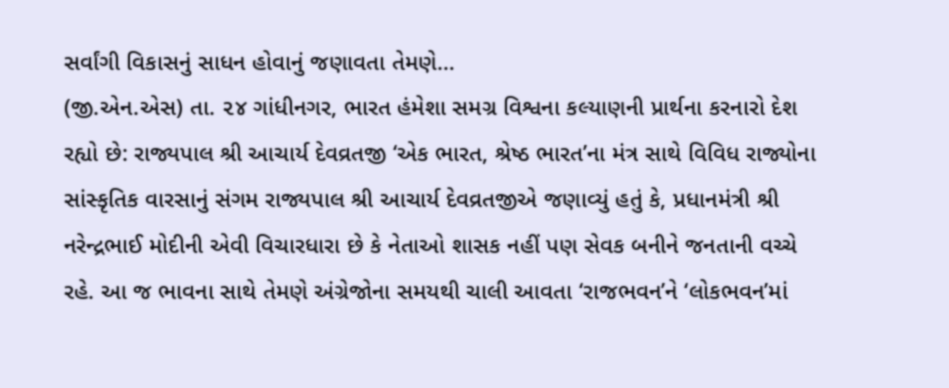સર્વાંગી વિકાસનું સાધન હોવાનું જણાવતા તેમણે…
(જી.એન.એસ) તા. ૨૪ ગાંધીનગર, ભારત હંમેશા સમગ્ર વિશ્વના કલ્યાણની પ્રાર્થના કરનારો દેશ રહ્યો છે: રાજ્યપાલ શ્રી આચાર્ય દેવવ્રતજી ‘એક ભારત, શ્રેષ્ઠ ભારત’ના મંત્ર સાથે વિવિધ રાજ્યોના સાંસ્કૃતિક વારસાનું સંગમ રાજ્યપાલ શ્રી આચાર્ય દેવવ્રતજીએ જણાવ્યું હતું કે, પ્રધાનમંત્રી શ્રી નરેન્દ્રભાઈ મોદીની એવી વિચારધારા છે કે નેતાઓ શાસક નહીં પણ સેવક બનીને જનતાની વચ્ચે રહે. આ જ ભાવના સાથે તેમણે અંગ્રેજોના સમયથી ચાલી આવતા ‘રાજભવન’ને ‘લોકભવન’માં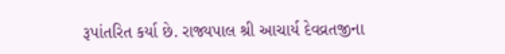રૂપાંતરિત કર્યા છે. રાજ્યપાલ શ્રી આચાર્ય દેવવ્રતજીના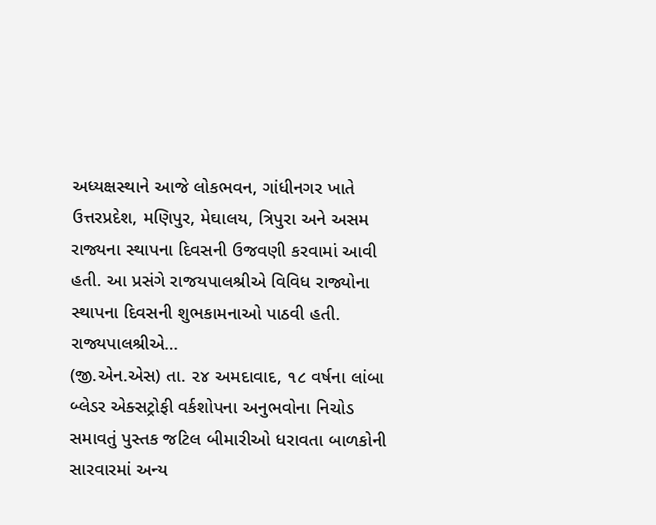અધ્યક્ષસ્થાને આજે લોકભવન, ગાંધીનગર ખાતે ઉત્તરપ્રદેશ, મણિપુર, મેઘાલય, ત્રિપુરા અને અસમ રાજ્યના સ્થાપના દિવસની ઉજવણી કરવામાં આવી હતી. આ પ્રસંગે રાજયપાલશ્રીએ વિવિધ રાજ્યોના સ્થાપના દિવસની શુભકામનાઓ પાઠવી હતી. રાજ્યપાલશ્રીએ…
(જી.એન.એસ) તા. ૨૪ અમદાવાદ, ૧૮ વર્ષના લાંબા બ્લેડર એક્સટ્રોફી વર્કશોપના અનુભવોના નિચોડ સમાવતું પુસ્તક જટિલ બીમારીઓ ધરાવતા બાળકોની સારવારમાં અન્ય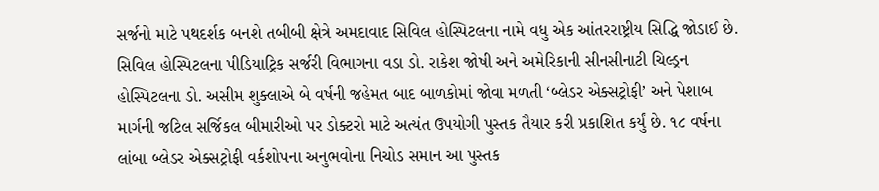સર્જનો માટે પથદર્શક બનશે તબીબી ક્ષેત્રે અમદાવાદ સિવિલ હોસ્પિટલના નામે વધુ એક આંતરરાષ્ટ્રીય સિદ્ધિ જોડાઈ છે. સિવિલ હોસ્પિટલના પીડિયાટ્રિક સર્જરી વિભાગના વડા ડો. રાકેશ જોષી અને અમેરિકાની સીનસીનાટી ચિલ્ડ્રન હોસ્પિટલના ડો. અસીમ શુક્લાએ બે વર્ષની જહેમત બાદ બાળકોમાં જોવા મળતી ‘બ્લેડર એક્સટ્રોફી’ અને પેશાબ માર્ગની જટિલ સર્જિકલ બીમારીઓ પર ડોક્ટરો માટે અત્યંત ઉપયોગી પુસ્તક તૈયાર કરી પ્રકાશિત કર્યું છે. ૧૮ વર્ષના લાંબા બ્લેડર એક્સટ્રોફી વર્કશોપના અનુભવોના નિચોડ સમાન આ પુસ્તક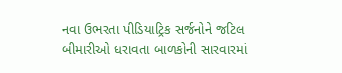નવા ઉભરતા પીડિયાટ્રિક સર્જનોને જટિલ બીમારીઓ ધરાવતા બાળકોની સારવારમાં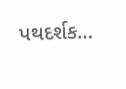પથદર્શક…